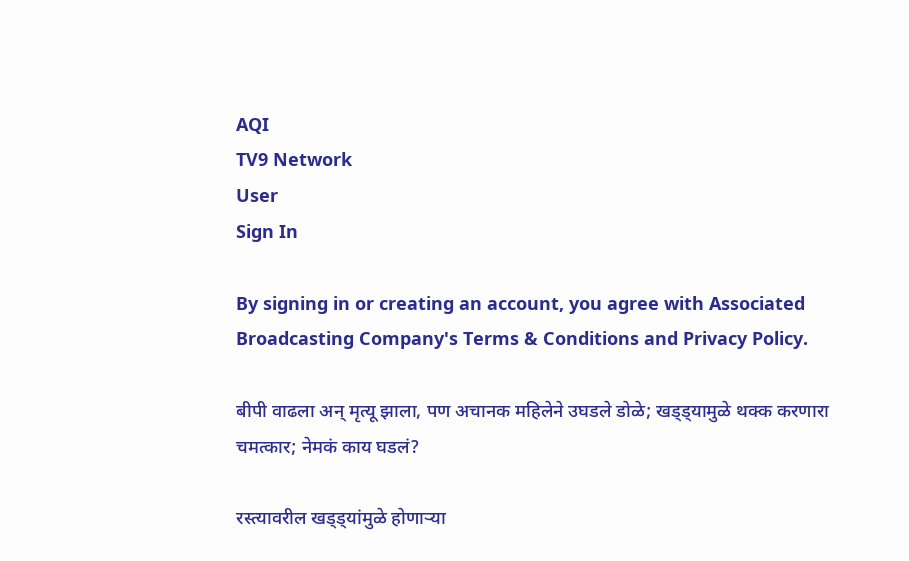AQI
TV9 Network
User
Sign In

By signing in or creating an account, you agree with Associated Broadcasting Company's Terms & Conditions and Privacy Policy.

बीपी वाढला अन् मृत्यू झाला, पण अचानक महिलेने उघडले डोळे; खड्ड्यामुळे थक्क करणारा चमत्कार; नेमकं काय घडलं?

रस्त्यावरील खड्ड्यांमुळे होणाऱ्या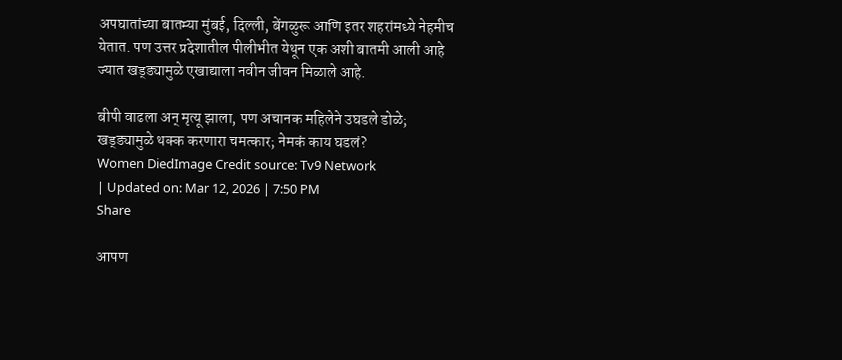अपघातांच्या बातम्या मुंबई, दिल्ली, बेंगळुरू आणि इतर शहरांमध्ये नेहमीच येतात. पण उत्तर प्रदेशातील पीलीभीत येथून एक अशी बातमी आली आहे ज्यात खड्ड्यामुळे एखाद्याला नवीन जीवन मिळाले आहे.

बीपी वाढला अन् मृत्यू झाला, पण अचानक महिलेने उघडले डोळे; खड्ड्यामुळे थक्क करणारा चमत्कार; नेमकं काय घडलं?
Women DiedImage Credit source: Tv9 Network
| Updated on: Mar 12, 2026 | 7:50 PM
Share

आपण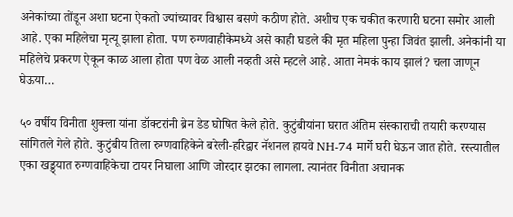अनेकांच्या तोंडून अशा घटना ऐकतो ज्यांच्यावर विश्वास बसणे कठीण होते. अशीच एक चकीत करणारी घटना समोर आली आहे. एका महिलेचा मृत्यू झाला होता. पण रुग्णवाहीकेमध्ये असे काही घडले की मृत महिला पुन्हा जिवंत झाली. अनेकांनी या महिलेचे प्रकरण ऐकून काळ आला होता पण वेळ आली नव्हती असे म्हटले आहे. आता नेमकं काय झालं? चला जाणून घेऊया…

५० वर्षीय विनीता शुक्ला यांना डॉक्टरांनी ब्रेन डेड घोषित केले होते. कुटुंबीयांना घरात अंतिम संस्काराची तयारी करण्यास सांगितले गेले होते. कुटुंबीय तिला रुग्णवाहिकेने बरेली-हरिद्वार नॅशनल हायवे NH-74 मार्गे घरी घेऊन जात होते. रस्त्यातील एका खड्ड्यात रुग्णवाहिकेचा टायर निघाला आणि जोरदार झटका लागला. त्यानंतर विनीता अचानक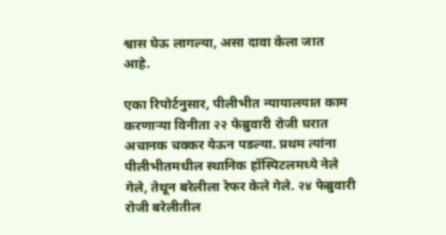श्वास घेऊ लागल्या, असा दावा केला जात आहे.

एका रिपोर्टनुसार, पीलीभीत न्यायालयात काम करणाऱ्या विनीता २२ फेब्रुवारी रोजी घरात अचानक चक्कर येऊन पडल्या. प्रथम त्यांना पीलीभीतमधील स्थानिक हॉस्पिटलमध्ये नेले गेले, तेथून बरेलीला रेफर केले गेले. २४ फेब्रुवारी रोजी बरेलीतील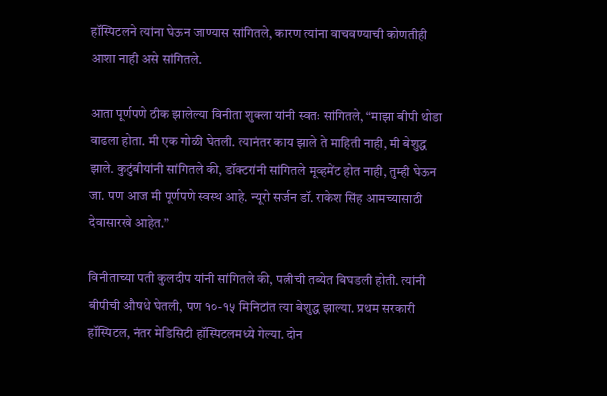हॉस्पिटलने त्यांना घेऊन जाण्यास सांगितले, कारण त्यांना वाचवण्याची कोणतीही आशा नाही असे सांगितले.

आता पूर्णपणे ठीक झालेल्या विनीता शुक्ला यांनी स्वतः सांगितले, “माझा बीपी थोडा वाढला होता. मी एक गोळी घेतली. त्यानंतर काय झाले ते माहिती नाही, मी बेशुद्ध झाले. कुटुंबीयांनी सांगितले की, डॉक्टरांनी सांगितले मूव्हमेंट होत नाही, तुम्ही घेऊन जा. पण आज मी पूर्णपणे स्वस्थ आहे. न्यूरो सर्जन डॉ. राकेश सिंह आमच्यासाठी देवासारखे आहेत.”

विनीताच्या पती कुलदीप यांनी सांगितले की, पत्नीची तब्येत बिघडली होती. त्यांनी बीपीची औषधे घेतली, पण १०-१५ मिनिटांत त्या बेशुद्ध झाल्या. प्रथम सरकारी हॉस्पिटल, नंतर मेडिसिटी हॉस्पिटलमध्ये गेल्या. दोन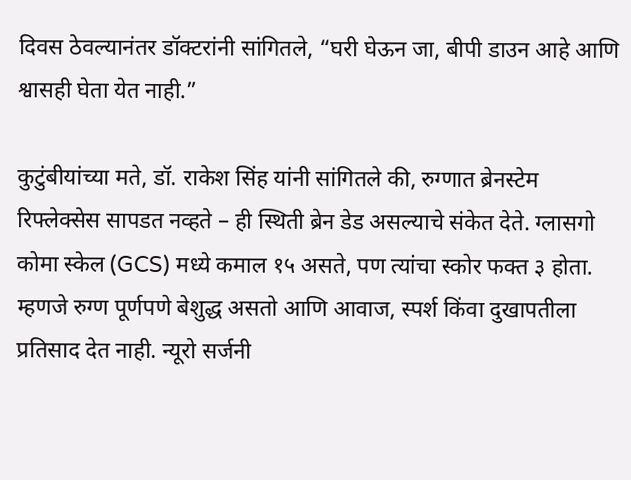दिवस ठेवल्यानंतर डॉक्टरांनी सांगितले, “घरी घेऊन जा, बीपी डाउन आहे आणि श्वासही घेता येत नाही.”

कुटुंबीयांच्या मते, डॉ. राकेश सिंह यांनी सांगितले की, रुग्णात ब्रेनस्टेम रिफ्लेक्सेस सापडत नव्हते – ही स्थिती ब्रेन डेड असल्याचे संकेत देते. ग्लासगो कोमा स्केल (GCS) मध्ये कमाल १५ असते, पण त्यांचा स्कोर फक्त ३ होता. म्हणजे रुग्ण पूर्णपणे बेशुद्ध असतो आणि आवाज, स्पर्श किंवा दुखापतीला प्रतिसाद देत नाही. न्यूरो सर्जनी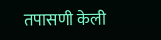तपासणी केली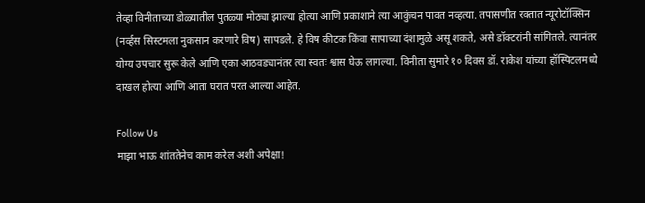तेव्हा विनीताच्या डोळ्यातील पुतळ्या मोठ्या झाल्या होत्या आणि प्रकाशाने त्या आकुंचन पावत नव्हत्या. तपासणीत रक्तात न्यूरोटॉक्सिन (नर्व्हस सिस्टमला नुकसान करणारे विष) सापडले. हे विष कीटक किंवा सापाच्या दंशामुळे असू शकते, असे डॉक्टरांनी सांगितले. त्यानंतर योग्य उपचार सुरू केले आणि एका आठवड्यानंतर त्या स्वतः श्वास घेऊ लागल्या. विनीता सुमारे १० दिवस डॉ. राकेश यांच्या हॉस्पिटलमध्ये दाखल होत्या आणि आता घरात परत आल्या आहेत.

Follow Us
माझा भाऊ शांततेनेच काम करेल अशी अपेक्षा!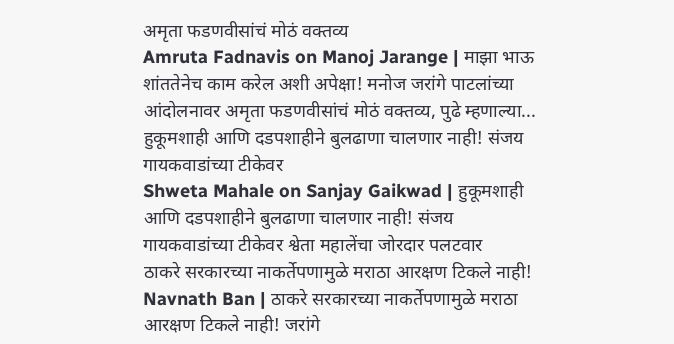अमृता फडणवीसांचं मोठं वक्तव्य
Amruta Fadnavis on Manoj Jarange | माझा भाऊ शांततेनेच काम करेल अशी अपेक्षा! मनोज जरांगे पाटलांच्या आंदोलनावर अमृता फडणवीसांचं मोठं वक्तव्य, पुढे म्हणाल्या...
हुकूमशाही आणि दडपशाहीने बुलढाणा चालणार नाही! संजय गायकवाडांच्या टीकेवर
Shweta Mahale on Sanjay Gaikwad | हुकूमशाही आणि दडपशाहीने बुलढाणा चालणार नाही! संजय गायकवाडांच्या टीकेवर श्वेता महालेंचा जोरदार पलटवार
ठाकरे सरकारच्या नाकर्तेपणामुळे मराठा आरक्षण टिकले नाही!
Navnath Ban | ठाकरे सरकारच्या नाकर्तेपणामुळे मराठा आरक्षण टिकले नाही! जरांगे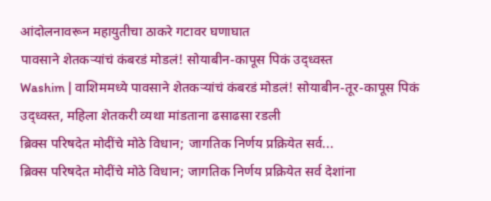आंदोलनावरून महायुतीचा ठाकरे गटावर घणाघात
पावसाने शेतकऱ्यांचं कंबरडं मोडलं! सोयाबीन-कापूस पिकं उद्ध्वस्त
Washim | वाशिममध्ये पावसाने शेतकऱ्यांचं कंबरडं मोडलं! सोयाबीन-तूर-कापूस पिकं उद्ध्वस्त, महिला शेतकरी व्यथा मांडताना ढसाढसा रडली
ब्रिक्स परिषदेत मोदींचे मोठे विधान; जागतिक निर्णय प्रक्रियेत सर्व...
ब्रिक्स परिषदेत मोदींचे मोठे विधान; जागतिक निर्णय प्रक्रियेत सर्व देशांना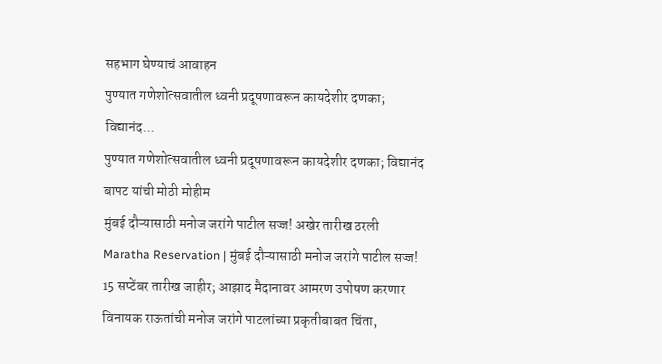सहभाग घेण्याचं आवाहन
पुण्यात गणेशोत्सवातील ध्वनी प्रदूषणावरून कायदेशीर दणका; विद्यानंद...
पुण्यात गणेशोत्सवातील ध्वनी प्रदूषणावरून कायदेशीर दणका; विद्यानंद बापट यांची मोठी मोहीम
मुंबई दौऱ्यासाठी मनोज जरांगे पाटील सज्ज! अखेर तारीख ठरली
Maratha Reservation | मुंबई दौऱ्यासाठी मनोज जरांगे पाटील सज्ज! 15 सप्टेंबर तारीख जाहीर; आझाद मैदानावर आमरण उपोषण करणार
विनायक राऊतांची मनोज जरांगे पाटलांच्या प्रकृतीबाबत चिंता,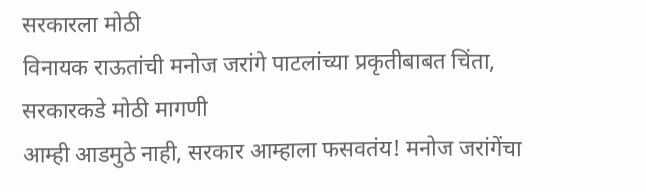सरकारला मोठी
विनायक राऊतांची मनोज जरांगे पाटलांच्या प्रकृतीबाबत चिंता, सरकारकडे मोठी मागणी
आम्ही आडमुठे नाही, सरकार आम्हाला फसवतंय! मनोज जरांगेंचा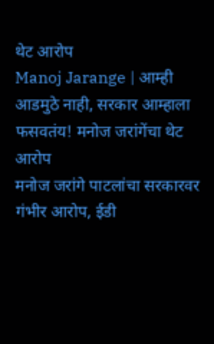थेट आरोप
Manoj Jarange | आम्ही आडमुठे नाही, सरकार आम्हाला फसवतंय! मनोज जरांगेंचा थेट आरोप
मनोज जरांगे पाटलांचा सरकारवर गंभीर आरोप, ईडी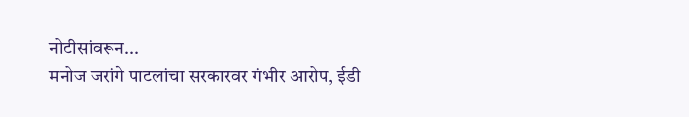नोटीसांवरून...
मनोज जरांगे पाटलांचा सरकारवर गंभीर आरोप, ईडी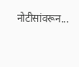नोटीसांवरून...